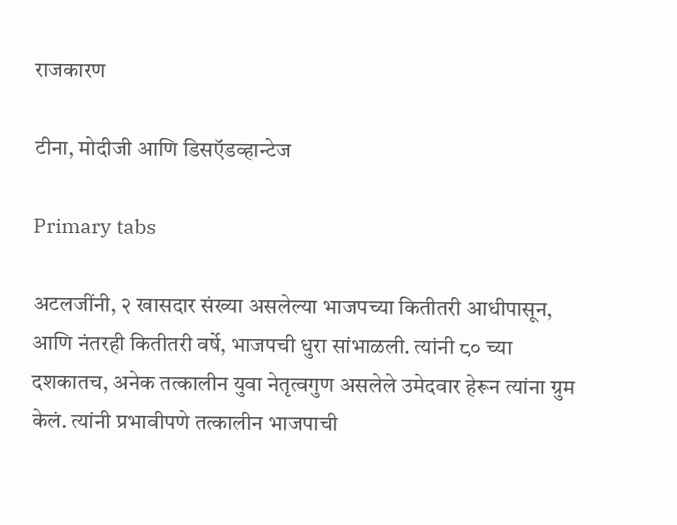राजकारण

टीना, मोदीजी आणि डिसऍडव्हान्टेज

Primary tabs

अटलजींनी, २ खासदार संख्या असलेल्या भाजपच्या कितीतरी आधीपासून, आणि नंतरही कितीतरी वर्षे, भाजपची धुरा सांभाळली. त्यांनी ८० च्या दशकातच, अनेक तत्कालीन युवा नेतृत्वगुण असलेले उमेदवार हेरून त्यांना ग्रुम केलं. त्यांनी प्रभावीपणे तत्कालीन भाजपाची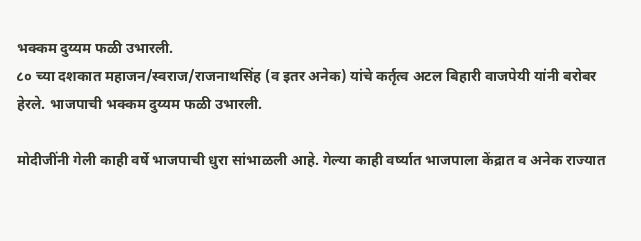भक्कम दुय्यम फळी उभारली.
८० च्या दशकात महाजन/स्वराज/राजनाथसिंह (व इतर अनेक) यांचे कर्तृत्व अटल बिहारी वाजपेयी यांनी बरोबर हेरले. भाजपाची भक्कम दुय्यम फळी उभारली.

मोदीजींनी गेली काही वर्षे भाजपाची धुरा सांभाळली आहे. गेल्या काही वर्ष्यात भाजपाला केंद्रात व अनेक राज्यात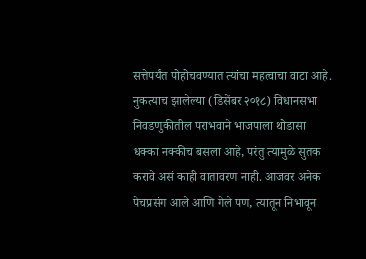सत्तेपर्यंत पोहोचवण्यात त्यांचा महत्वाचा वाटा आहे. नुकत्याच झालेल्या (डिसेंबर २०१८) विधानसभा निवडणुकीतील पराभवाने भाजपाला थोडासा धक्का नक्कीच बसला आहे, परंतु त्यामुळे सुतक करावे असं काही वातावरण नाही. आजवर अनेक पेचप्रसंग आले आणि गेले पण, त्यातून निभावून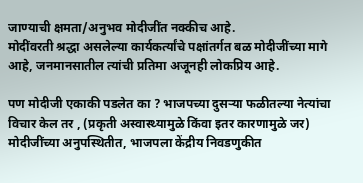जाण्याची क्षमता/अनुभव मोदीजींत नक्कीच आहे.
मोदींवरती श्रद्धा असलेल्या कार्यकर्त्यांचे पक्षांतर्गत बळ मोदीजींच्या मागे आहे, जनमानसातील त्यांची प्रतिमा अजूनही लोकप्रिय आहे.

पण मोदीजी एकाकी पडलेत का ? भाजपच्या दुसऱ्या फळीतल्या नेत्यांचा विचार केल तर , (प्रकृती अस्वास्थ्यामुळे किंवा इतर कारणामुळे जर) मोदीजींच्या अनुपस्थितीत, भाजपला केंद्रीय निवडणुकीत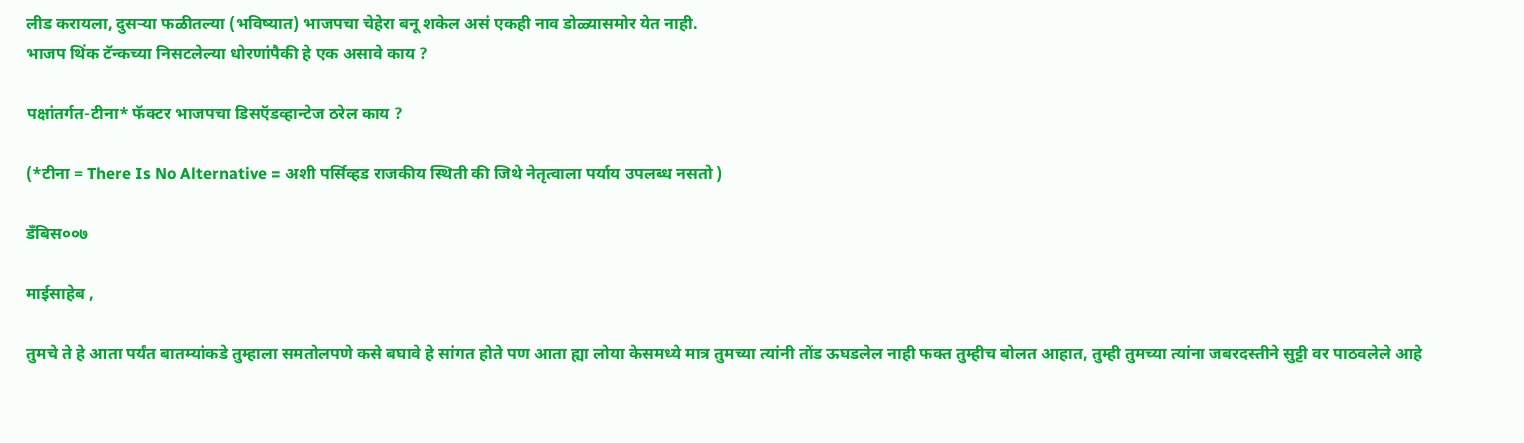लीड करायला, दुसऱ्या फळीतल्या (भविष्यात) भाजपचा चेहेरा बनू शकेल असं एकही नाव डोळ्यासमोर येत नाही.
भाजप थिंक टॅन्कच्या निसटलेल्या धोरणांपैकी हे एक असावे काय ?

पक्षांतर्गत-टीना* फॅक्टर भाजपचा डिसऍडव्हान्टेज ठरेल काय ?

(*टीना = There Is No Alternative = अशी पर्सिव्हड राजकीय स्थिती की जिथे नेतृत्वाला पर्याय उपलब्ध नसतो )

डँबिस००७

माईसाहेब ,

तुमचे ते हे आता पर्यंत बातम्यांकडे तुम्हाला समतोलपणे कसे बघावे हे सांगत होते पण आता ह्या लोया केसमध्ये मात्र तुमच्या त्यांनी तोंड ऊघडलेल नाही फक्त तुम्हीच बोलत आहात, तुम्ही तुमच्या त्यांना जबरदस्तीने सुट्टी वर पाठवलेले आहे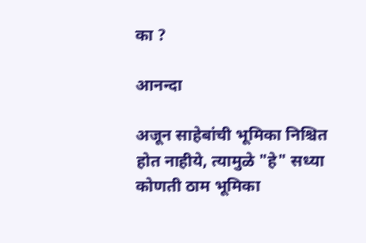का ?

आनन्दा

अजून साहेबांची भूमिका निश्चित होत नाहीये, त्यामुळे "हे" सध्या कोणती ठाम भूमिका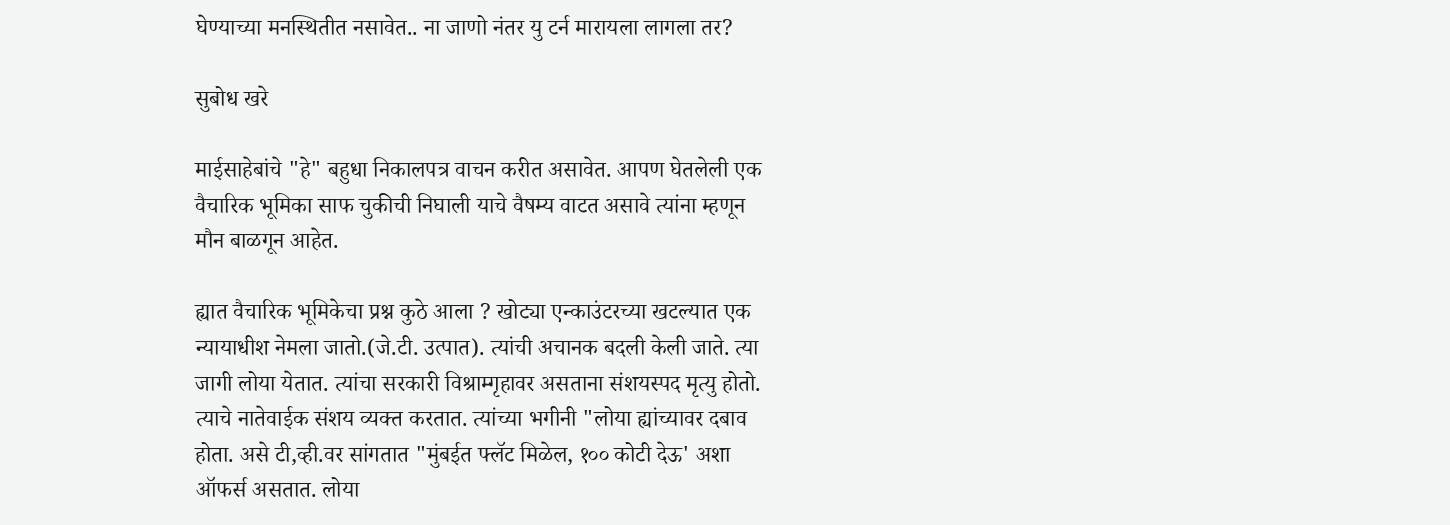घेण्याच्या मनस्थितीत नसावेत.. ना जाणो नंतर यु टर्न मारायला लागला तर?

सुबोध खरे

माईसाहेबांचे "हे" बहुधा निकालपत्र वाचन करीत असावेत. आपण घेतलेली एक वैचारिक भूमिका साफ चुकीची निघाली याचे वैषम्य वाटत असावे त्यांना म्हणून मौन बाळगून आहेत.

ह्यात वैचारिक भूमिकेचा प्रश्न कुठे आला ? खोट्या एन्काउंटरच्या खटल्यात एक न्यायाधीश नेमला जातो.(जे.टी. उत्पात). त्यांची अचानक बदली केली जाते. त्या जागी लोया येतात. त्यांचा सरकारी विश्राम्गृहावर असताना संशयस्पद मृत्यु होतो. त्याचे नातेवाईक संशय व्यक्त करतात. त्यांच्या भगीनी "लोया ह्यांच्यावर दबाव होता. असे टी,व्ही.वर सांगतात "मुंबईत फ्लॅट मिळेल, १०० कोटी देऊ' अशा ऑफर्स असतात. लोया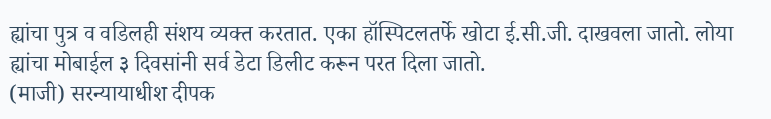ह्यांचा पुत्र व वडिलही संशय व्यक्त करतात. एका हॉस्पिटलतर्फे खोटा ई.सी.जी. दाखवला जातो. लोया ह्यांचा मोबाईल ३ दिवसांनी सर्व डेटा डिलीट करून परत दिला जातो.
(माजी) सरन्यायाधीश दीपक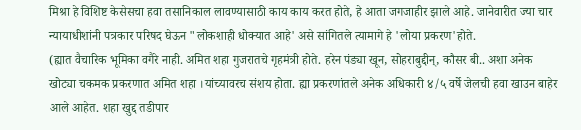मिश्रा हे विशिष्ट केसेसचा हवा तसानिकाल लावण्यासाठी काय काय करत होते, हे आता जगजाहीर झाले आहे. जानेवारीत ज्या चार न्यायाधीशांनी पत्रकार परिषद घेऊन "लोकशाही धोक्यात आहे' असे सांगितले त्यामागे हे 'लोया प्रकरण'होते.
(ह्यात वैचारिक भूमिका वगैरे नाही. अमित शहा गुजरातचे गृहमंत्री होते. हरेन पंड्या खून, सोहराबुद्दीन्, कौसर बी.. अशा अनेक खोट्या चकमक प्रकरणात अमित शहा ।यांच्यावरच संशय होता. ह्या प्रकरणांतले अनेक अधिकारी ४/५ वर्षे जेलची हवा खाउन बाहेर आले आहेत. शहा खुद्द तडीपार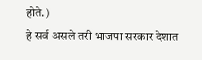होते.)
हे सर्व असले तरी भाजपा सरकार देशात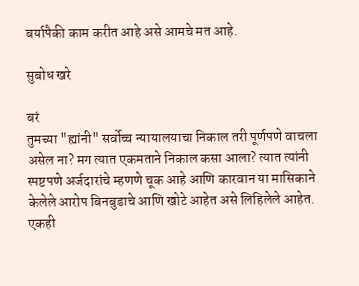बर्यापैकी काम करीत आहे असे आमचे मत आहे.

सुबोध खरे

बरं
तुमच्या "ह्यांनी" सर्वोच्च न्यायालयाचा निकाल तरी पूर्णपणे वाचला असेल ना? मग त्यात एकमताने निकाल कसा आला? त्यात त्यांनी स्पष्टपणे अर्जदारांचे म्हणणे चूक आहे आणि कारवान या मासिकाने केलेले आरोप बिनबुडाचे आणि खोटे आहेत असे लिहिलेले आहेत.
एकही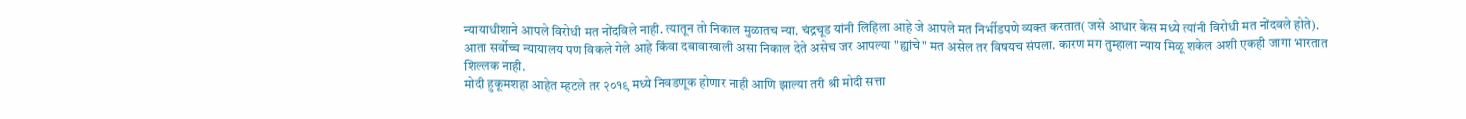न्यायाधीशाने आपले विरोधी मत नोंदविले नाही. त्यातून तो निकाल मुळातच न्या. चंद्रचूड यांनी लिहिला आहे जे आपले मत निर्भीडपणे व्यक्त करतात( जसे आधार केस मध्ये त्यांनी विरोधी मत नोंदवले होते).
आता सर्वोच्च न्यायालय पण विकले गेले आहे किंवा दबावाखाली असा निकाल देते असेच जर आपल्या "ह्यांचे" मत असेल तर विषयच संपला. कारण मग तुम्हाला न्याय मिळू शकेल अशी एकही जागा भारतात शिल्लक नाही.
मोदी हुकूमशहा आहेत म्हटले तर २०१९ मध्ये निवडणूक होणार नाही आणि झाल्या तरी श्री मोदी सत्ता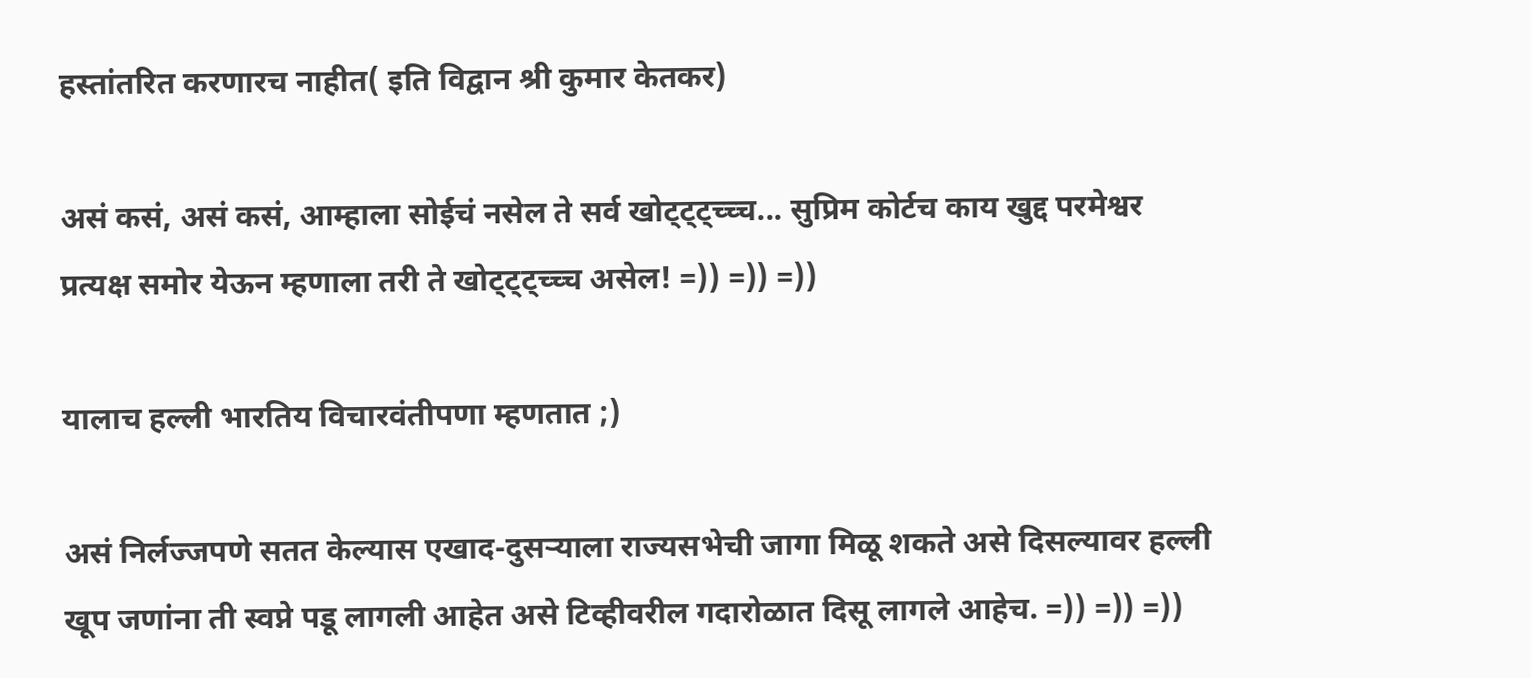हस्तांतरित करणारच नाहीत( इति विद्वान श्री कुमार केतकर)

असं कसं, असं कसं, आम्हाला सोईचं नसेल ते सर्व खोट्ट्ट्च्च्च... सुप्रिम कोर्टच काय खुद्द परमेश्वर प्रत्यक्ष समोर येऊन म्हणाला तरी ते खोट्ट्ट्च्च्च असेल! =)) =)) =))

यालाच हल्ली भारतिय विचारवंतीपणा म्हणतात ;)

असं निर्लज्जपणे सतत केल्यास एखाद-दुसर्‍याला राज्यसभेची जागा मिळू शकते असे दिसल्यावर हल्ली खूप जणांना ती स्वप्ने पडू लागली आहेत असे टिव्हीवरील गदारोळात दिसू लागले आहेच. =)) =)) =))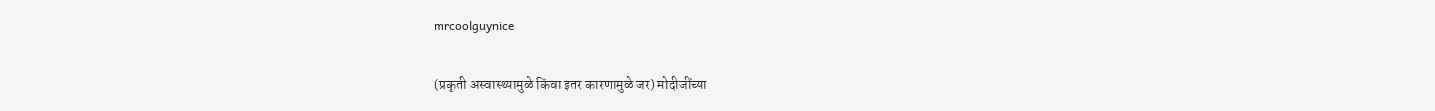mrcoolguynice

(प्रकृती अस्वास्थ्यामुळे किंवा इतर कारणामुळे जर) मोदीजींच्या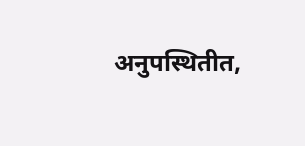अनुपस्थितीत,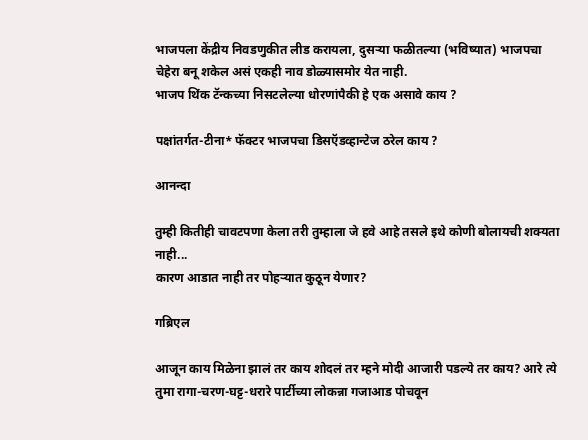भाजपला केंद्रीय निवडणुकीत लीड करायला, दुसऱ्या फळीतल्या (भविष्यात) भाजपचा चेहेरा बनू शकेल असं एकही नाव डोळ्यासमोर येत नाही.
भाजप थिंक टॅन्कच्या निसटलेल्या धोरणांपैकी हे एक असावे काय ?

पक्षांतर्गत-टीना* फॅक्टर भाजपचा डिसऍडव्हान्टेज ठरेल काय ?

आनन्दा

तुम्ही कितीही चावटपणा केला तरी तुम्हाला जे हवे आहे तसले इथे कोणी बोलायची शक्यता नाही...
कारण आडात नाही तर पोहऱ्यात कुठून येणार?

गब्रिएल

आजून काय मिळेना झालं तर काय शोदलं तर म्हने मोदी आजारी पडल्ये तर काय? आरे त्ये तुमा रागा-चरण-घट्ट-धरारे पार्टीच्या लोकन्ना गजाआड पोचवून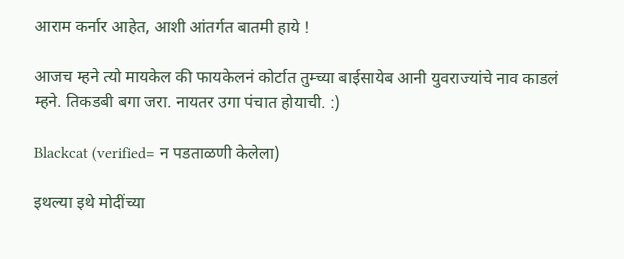आराम कर्नार आहेत, आशी आंतर्गत बातमी हाये !

आजच म्हने त्यो मायकेल की फायकेलनं कोर्टात तुम्च्या बाईसायेब आनी युवराज्यांचे नाव काडलं म्हने. तिकडबी बगा जरा. नायतर उगा पंचात होयाची. :)

Blackcat (verified= न पडताळणी केलेला)

इथल्या इथे मोदींच्या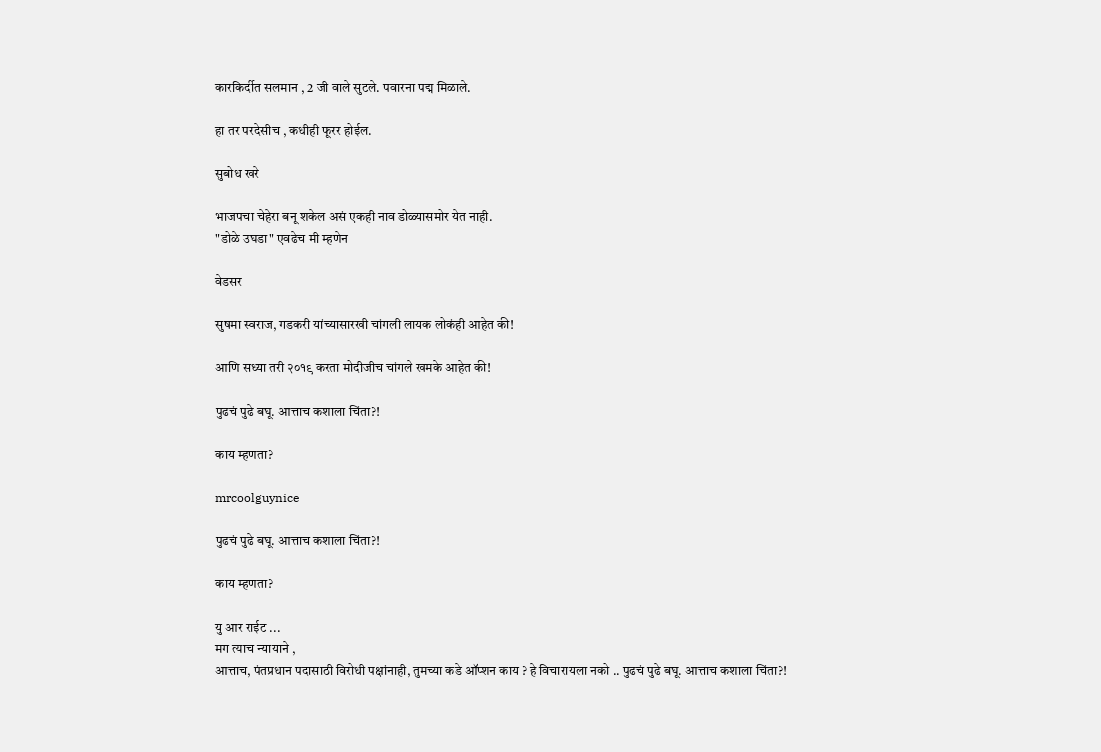कारकिर्दीत सलमान , 2 जी वाले सुटले. पवारना पद्म मिळाले.

हा तर परदेसीच , कधीही फूरर होईल.

सुबोध खरे

भाजपचा चेहेरा बनू शकेल असं एकही नाव डोळ्यासमोर येत नाही.
"डोळे उघडा" एवढेच मी म्हणेन

वेडसर

सुषमा स्वराज, गडकरी यांच्यासारखी चांगली लायक लोकंही आहेत की!

आणि सध्या तरी २०१९ करता मोदीजीच चांगले खमके आहेत की!

पुढचं पुढे बघू. आत्ताच कशाला चिंता?!

काय म्हणता?

mrcoolguynice

पुढचं पुढे बघू. आत्ताच कशाला चिंता?!

काय म्हणता?

यु आर राईट ...
मग त्याच न्यायाने ,
आत्ताच, पंतप्रधान पदासाठी विरोधी पक्षांनाही, तुमच्या कडे ऑप्शन काय ? हे विचारायला नको .. पुढचं पुढे बघू. आत्ताच कशाला चिंता?!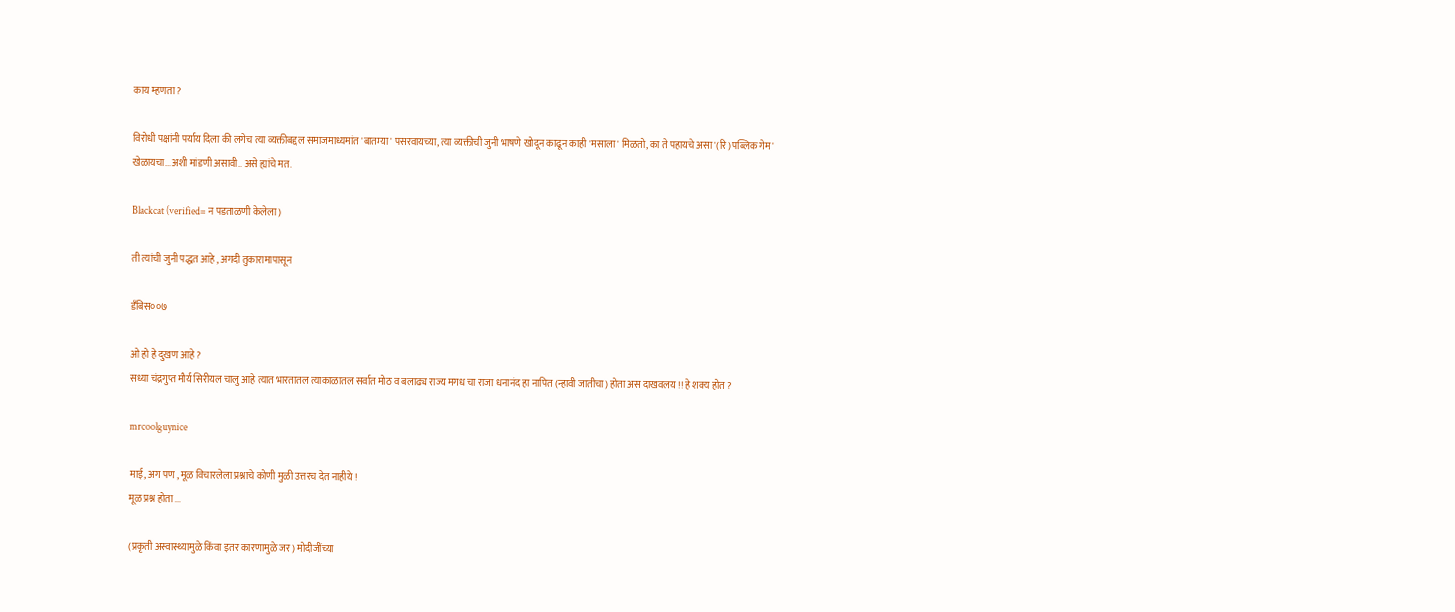काय म्हणता?

विरोधी पक्षांनी पर्याय दिला की लगेच त्या व्यक्तीबद्दल समाजमाध्यमांत 'बातम्या' पसरवायच्या, त्या व्यक्तीची जुनी भाषणे खोदून काढून काही 'मसाला' मिळतो, का ते पहायचे असा '(रि)पब्लिक गेम' खेळायचा...अशी मांडणी असावी.. असे ह्यांचे मत.

Blackcat (verified= न पडताळणी केलेला)

ती त्यांची जुनी पद्धत आहे , अगदी तुकारामापासून

डँबिस००७

ओ हो हे दुखण आहे ?
सध्या चंद्रगुप्त मौर्य सिरीयल चालु आहे त्यात भारतातल त्याकाळातल सर्वात मोठ व बलाढ्य राज्य मगध चा राजा धनानंद हा नापित (न्हावी जातीचा) होता अस दाखवलय !! हे शक्य होत ?

mrcoolguynice

माई, अग पण , मूळ विचारलेला प्रश्नाचे कोणी मुळी उत्तरच देत नाहीये !
मूळ प्रश्न होता ...

(प्रकृती अस्वास्थ्यामुळे किंवा इतर कारणामुळे जर) मोदीजींच्या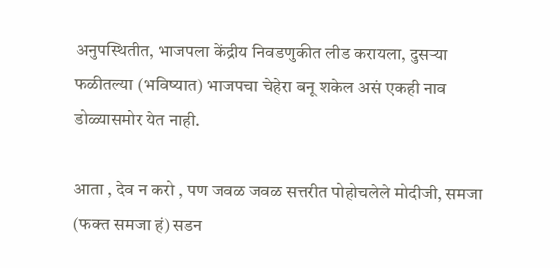अनुपस्थितीत, भाजपला केंद्रीय निवडणुकीत लीड करायला, दुसऱ्या फळीतल्या (भविष्यात) भाजपचा चेहेरा बनू शकेल असं एकही नाव डोळ्यासमोर येत नाही.

आता , देव न करो , पण जवळ जवळ सत्तरीत पोहोचलेले मोदीजी, समजा (फक्त समजा हं) सडन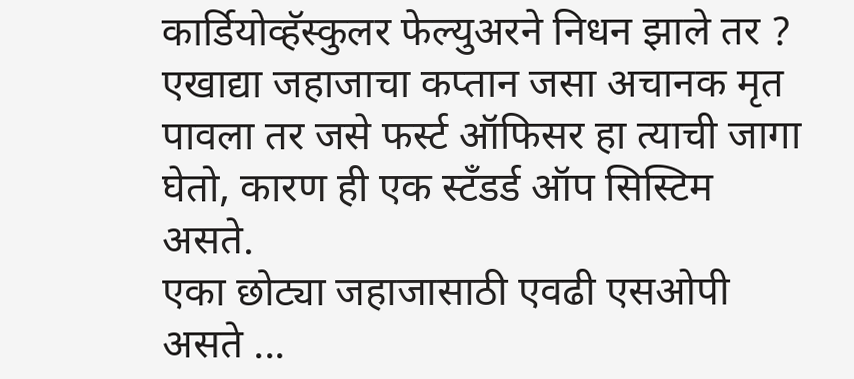कार्डियोव्हॅस्कुलर फेल्युअरने निधन झाले तर ?
एखाद्या जहाजाचा कप्तान जसा अचानक मृत पावला तर जसे फर्स्ट ऑफिसर हा त्याची जागा घेतो, कारण ही एक स्टॅंडर्ड ऑप सिस्टिम असते.
एका छोट्या जहाजासाठी एवढी एसओपी असते ...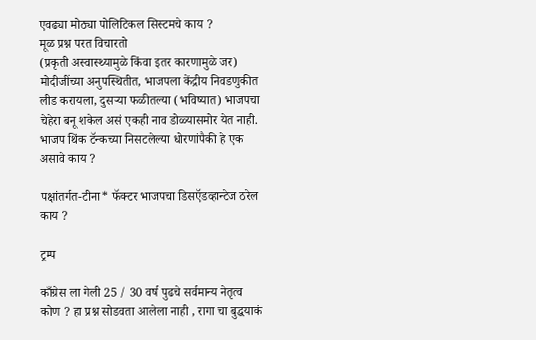एवढ्या मोठ्या पोलिटिकल सिस्टमचे काय ?
मूळ प्रश्न परत विचारतो
(प्रकृती अस्वास्थ्यामुळे किंवा इतर कारणामुळे जर) मोदीजींच्या अनुपस्थितीत, भाजपला केंद्रीय निवडणुकीत लीड करायला, दुसऱ्या फळीतल्या (भविष्यात) भाजपचा चेहेरा बनू शकेल असं एकही नाव डोळ्यासमोर येत नाही.
भाजप थिंक टॅन्कच्या निसटलेल्या धोरणांपैकी हे एक असावे काय ?

पक्षांतर्गत-टीना* फॅक्टर भाजपचा डिसऍडव्हान्टेज ठरेल काय ?

ट्रम्प

काँग्रेस ला गेली 25 / 30 वर्ष पुढचे सर्वमान्य नेतृत्व कोण ? हा प्रश्न सोडवता आलेला नाही , रागा चा बुद्धयाकं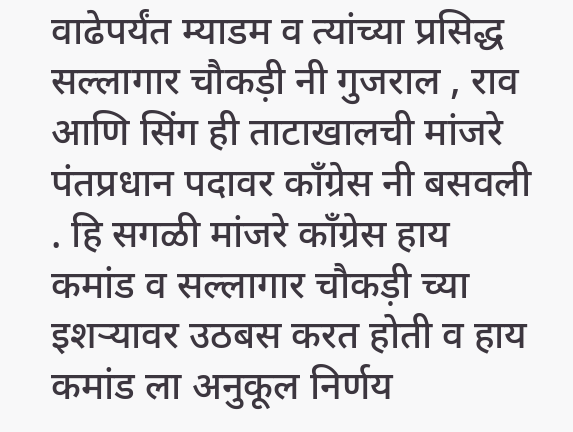वाढेपर्यंत म्याडम व त्यांच्या प्रसिद्ध सल्लागार चौकड़ी नी गुजराल , राव आणि सिंग ही ताटाखालची मांजरे पंतप्रधान पदावर काँग्रेस नी बसवली . हि सगळी मांजरे काँग्रेस हाय कमांड व सल्लागार चौकड़ी च्या इशऱ्यावर उठबस करत होती व हाय कमांड ला अनुकूल निर्णय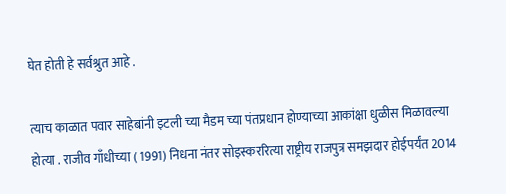घेत होती हे सर्वश्रुत आहे .

त्याच काळात पवार साहेबांनी इटली च्या मैडम च्या पंतप्रधान होण्याच्या आकांक्षा धुळीस मिळावल्या होत्या . राजीव गाँधीच्या ( 1991) निधना नंतर सोइस्कररित्या राष्ट्रीय राजपुत्र समझदार होईपर्यंत 2014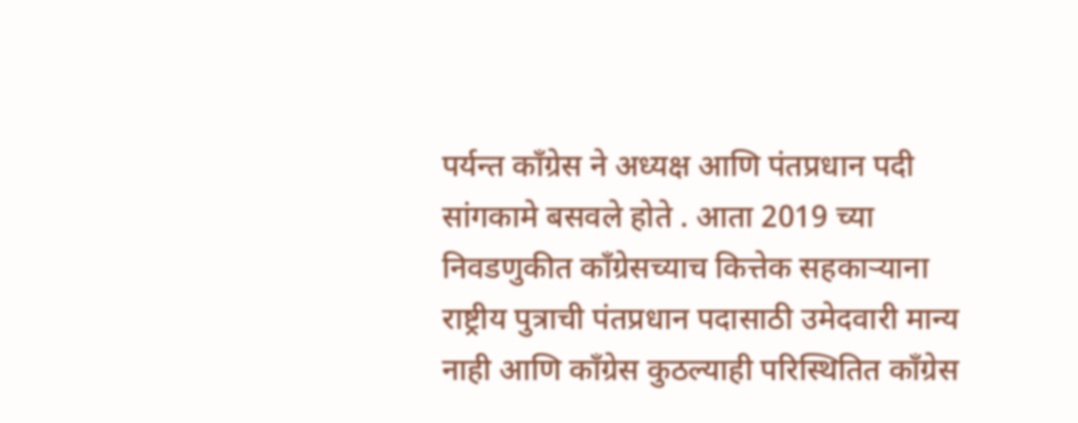पर्यन्त काँग्रेस ने अध्यक्ष आणि पंतप्रधान पदी सांगकामे बसवले होते . आता 2019 च्या निवडणुकीत काँग्रेसच्याच कित्तेक सहकाऱ्याना राष्ट्रीय पुत्राची पंतप्रधान पदासाठी उमेदवारी मान्य नाही आणि काँग्रेस कुठल्याही परिस्थितित काँग्रेस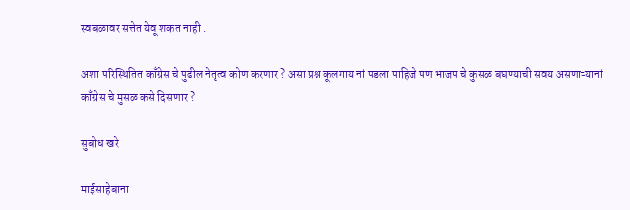स्वबळावर सत्तेत येवू शकत नाही .

अशा परिस्थितित काँग्रेस चे पुढील नेतृत्व कोण करणार ? असा प्रश्न कूलगाय नां पडला पाहिजे पण भाजप चे कुसळ बघण्याची सवय असणाऱ्यानां काँग्रेस चे मुसळ कसे दिसणार ?

सुबोध खरे

माईसाहेबाना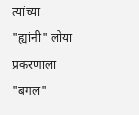त्यांच्या "ह्यांनी" लोया प्रकरणाला "बगल"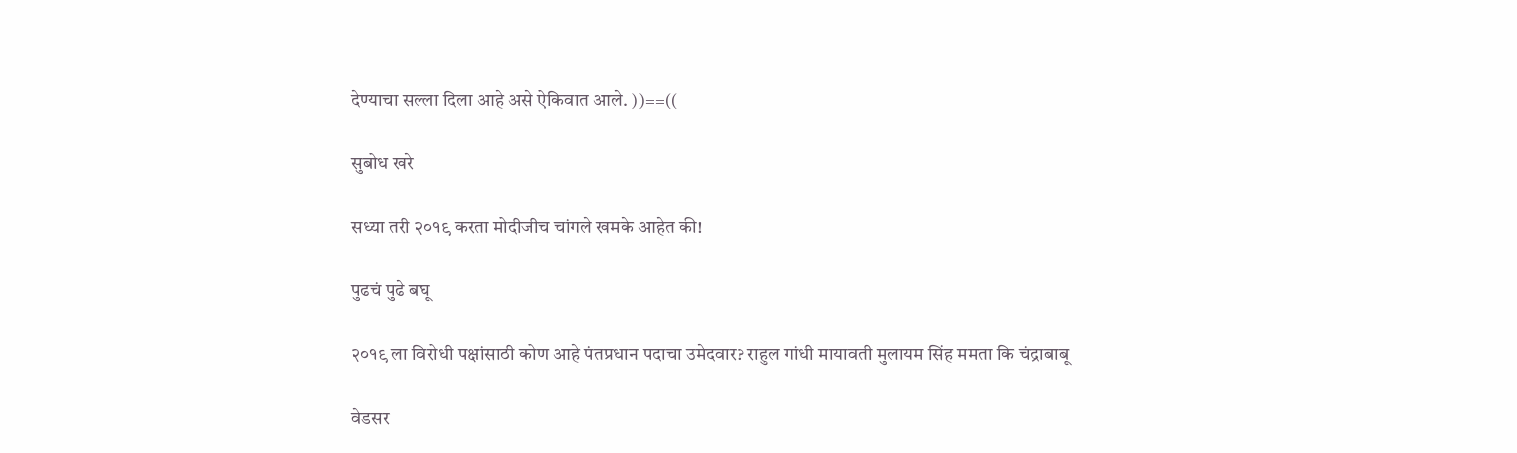देण्याचा सल्ला दिला आहे असे ऐकिवात आले. ))==((

सुबोध खरे

सध्या तरी २०१९ करता मोदीजीच चांगले खमके आहेत की!

पुढचं पुढे बघू

२०१९ ला विरोधी पक्षांसाठी कोण आहे पंतप्रधान पदाचा उमेदवार? राहुल गांधी मायावती मुलायम सिंह ममता कि चंद्राबाबू

वेडसर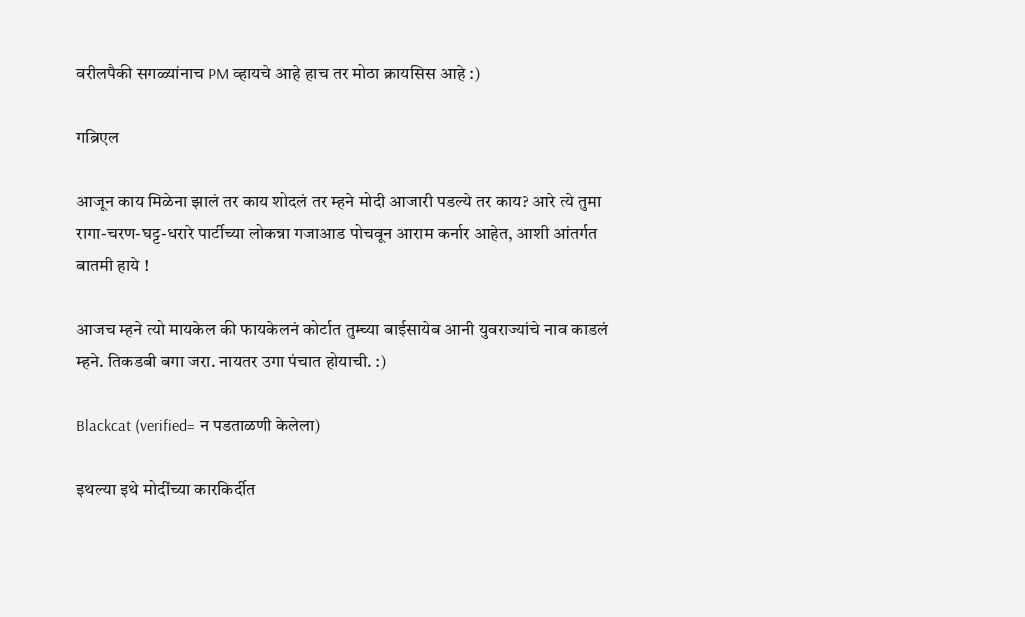वरीलपैकी सगळ्यांनाच PM व्हायचे आहे हाच तर मोठा क्रायसिस आहे :)

गब्रिएल

आजून काय मिळेना झालं तर काय शोदलं तर म्हने मोदी आजारी पडल्ये तर काय? आरे त्ये तुमा रागा-चरण-घट्ट-धरारे पार्टीच्या लोकन्ना गजाआड पोचवून आराम कर्नार आहेत, आशी आंतर्गत बातमी हाये !

आजच म्हने त्यो मायकेल की फायकेलनं कोर्टात तुम्च्या बाईसायेब आनी युवराज्यांचे नाव काडलं म्हने. तिकडबी बगा जरा. नायतर उगा पंचात होयाची. :)

Blackcat (verified= न पडताळणी केलेला)

इथल्या इथे मोदींच्या कारकिर्दीत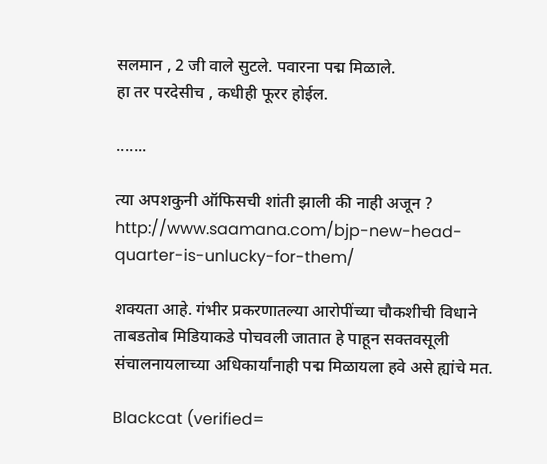सलमान , 2 जी वाले सुटले. पवारना पद्म मिळाले.
हा तर परदेसीच , कधीही फूरर होईल.

.......

त्या अपशकुनी ऑफिसची शांती झाली की नाही अजून ?
http://www.saamana.com/bjp-new-head-quarter-is-unlucky-for-them/

शक्यता आहे. गंभीर प्रकरणातल्या आरोपींच्या चौकशीची विधाने ताबडतोब मिडियाकडे पोचवली जातात हे पाहून सक्तवसूली संचालनायलाच्या अधिकार्यांनाही पद्म मिळायला हवे असे ह्यांचे मत.

Blackcat (verified=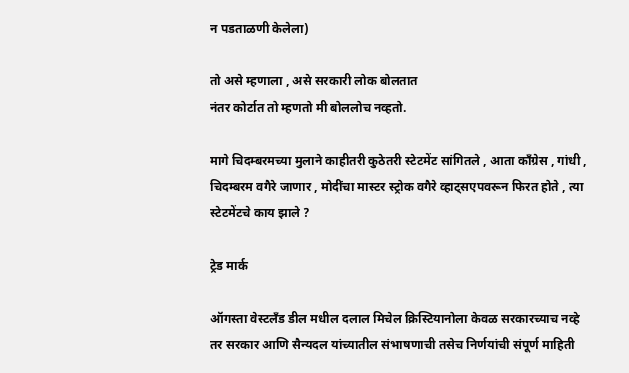न पडताळणी केलेला)

तो असे म्हणाला , असे सरकारी लोक बोलतात
नंतर कोर्टात तो म्हणतो मी बोललोच नव्हतो.

मागे चिदम्बरमच्या मुलाने काहीतरी कुठेतरी स्टेटमेंट सांगितले , आता काँग्रेस , गांधी , चिदम्बरम वगैरे जाणार , मोदींचा मास्टर स्ट्रोक वगैरे व्हाट्सएपवरून फिरत होते , त्या स्टेटमेंटचे काय झाले ?

ट्रेड मार्क

ऑगस्ता वेस्टलँड डील मधील दलाल मिचेल क्रिस्टियानोला केवळ सरकारच्याच नव्हे तर सरकार आणि सैन्यदल यांच्यातील संभाषणाची तसेच निर्णयांची संपूर्ण माहिती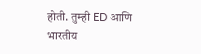होती. तुम्ही ED आणि भारतीय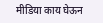मीडिया काय घेऊन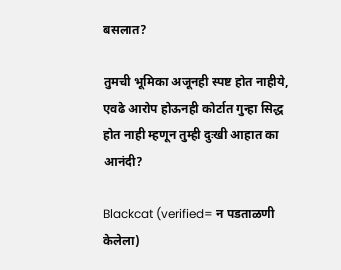बसलात?

तुमची भूमिका अजूनही स्पष्ट होत नाहीये, एवढे आरोप होऊनही कोर्टात गुन्हा सिद्ध होत नाही म्हणून तुम्ही दुःखी आहात का आनंदी?

Blackcat (verified= न पडताळणी केलेला)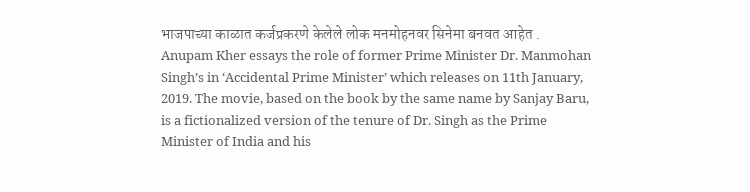भाजपाच्या काळात कर्जप्रकरणे केलेले लोक मनमोहनवर सिनेमा बनवत आहेत .
Anupam Kher essays the role of former Prime Minister Dr. Manmohan Singh’s in ‘Accidental Prime Minister’ which releases on 11th January, 2019. The movie, based on the book by the same name by Sanjay Baru, is a fictionalized version of the tenure of Dr. Singh as the Prime Minister of India and his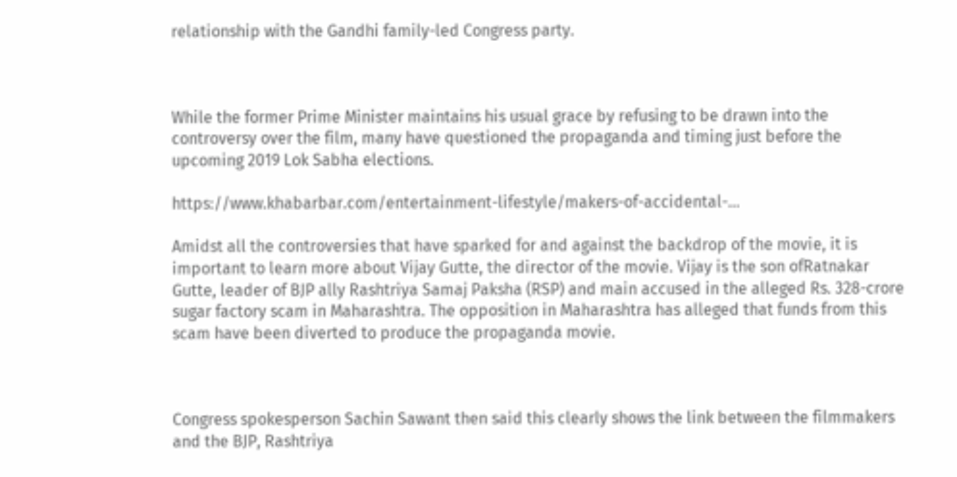relationship with the Gandhi family-led Congress party.



While the former Prime Minister maintains his usual grace by refusing to be drawn into the controversy over the film, many have questioned the propaganda and timing just before the upcoming 2019 Lok Sabha elections.

https://www.khabarbar.com/entertainment-lifestyle/makers-of-accidental-…

Amidst all the controversies that have sparked for and against the backdrop of the movie, it is important to learn more about Vijay Gutte, the director of the movie. Vijay is the son ofRatnakar Gutte, leader of BJP ally Rashtriya Samaj Paksha (RSP) and main accused in the alleged Rs. 328-crore sugar factory scam in Maharashtra. The opposition in Maharashtra has alleged that funds from this scam have been diverted to produce the propaganda movie.



Congress spokesperson Sachin Sawant then said this clearly shows the link between the filmmakers and the BJP, Rashtriya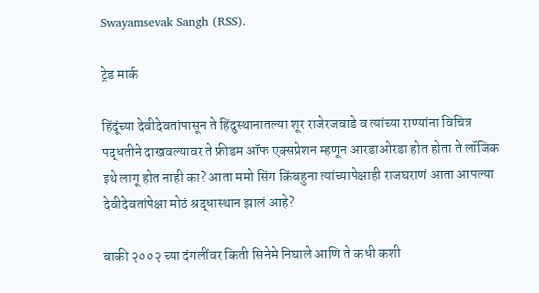Swayamsevak Sangh (RSS).

ट्रेड मार्क

हिंदूंच्या देवीदेवतांपासून ते हिंदुस्थानातल्या शूर राजेरजवाडे व त्यांच्या राण्यांना विचित्र पद्धतीने दाखवल्यावर ते फ्रीडम ऑफ एक्सप्रेशन म्हणून आरडाओरडा होत होता ते लॉजिक इथे लागू होत नाही का? आता ममो सिंग किंबहुना त्यांच्यापेक्षाही राजघराणं आता आपल्या देवीदेवतांपेक्षा मोठं श्रद्धास्थान झालं आहे?

बाकी २००२ च्या दंगलींवर किती सिनेमे निघाले आणि ते कधी कशी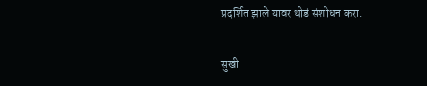प्रदर्शित झाले यावर थोडं संशोधन करा.

सुखी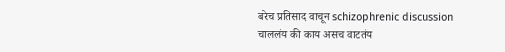बरेच प्रतिसाद वाचून schizophrenic discussion चाललंय की काय असच वाटतंय